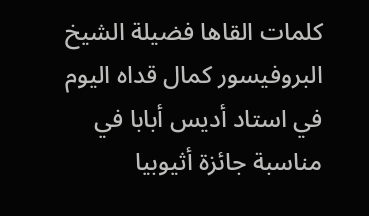كلمات القاها فضيلة الشيخ البروفيسور كمال قداه اليوم في استاد أديس أبابا في مناسبة جائزة أثيوبيا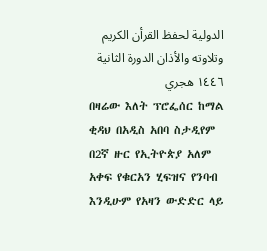الدولية لحفظ القرأن الكريم وتلاوته والأذان الدورة الثانية ١٤٤٦ هجري
በዛሬው እለት ፕሮፌሰር ከማል ቂዳህ በአዲስ አበባ ስታዲየም በ2ኛ ዙር የኢትዮጵያ አለም አቀፍ የቁርአን ሂፍዝና የንባብ እንዲሁም የአዛን ውድድር ላይ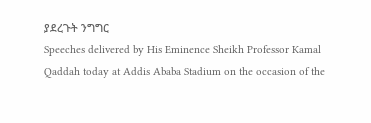ያደረጉት ንግግር
Speeches delivered by His Eminence Sheikh Professor Kamal Qaddah today at Addis Ababa Stadium on the occasion of the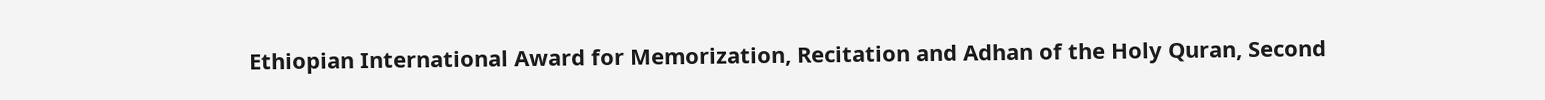Ethiopian International Award for Memorization, Recitation and Adhan of the Holy Quran, Second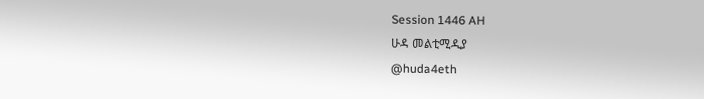Session 1446 AH
ሁዳ መልቲሚዲያ
@huda4eth